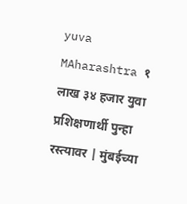yuva MAharashtra १ लाख ३४ हजार युवा प्रशिक्षणार्थी पुन्हा रस्त्यावर | मुंबईच्या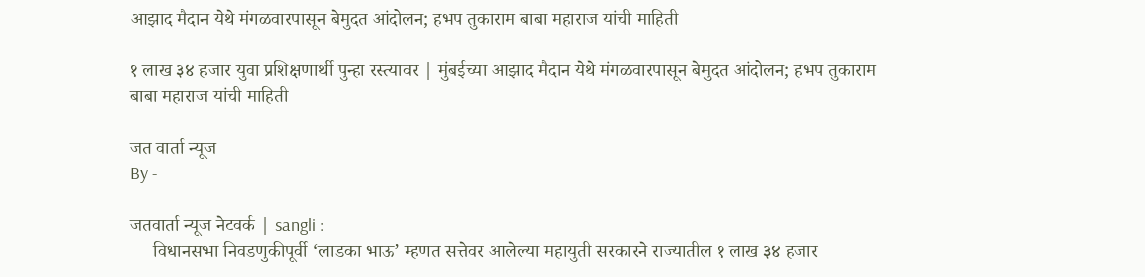आझाद मैदान येथे मंगळवारपासून बेमुदत आंदोलन; हभप तुकाराम बाबा महाराज यांची माहिती

१ लाख ३४ हजार युवा प्रशिक्षणार्थी पुन्हा रस्त्यावर | मुंबईच्या आझाद मैदान येथे मंगळवारपासून बेमुदत आंदोलन; हभप तुकाराम बाबा महाराज यांची माहिती

जत वार्ता न्यूज
By -

जतवार्ता न्यूज नेटवर्क | sangli :
     विधानसभा निवडणुकीपूर्वी ‘लाडका भाऊ’ म्हणत सत्तेवर आलेल्या महायुती सरकारने राज्यातील १ लाख ३४ हजार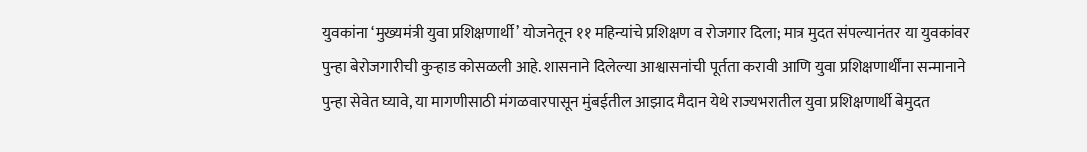युवकांना ‘मुख्यमंत्री युवा प्रशिक्षणार्थी’ योजनेतून ११ महिन्यांचे प्रशिक्षण व रोजगार दिला; मात्र मुदत संपल्यानंतर या युवकांवर पुन्हा बेरोजगारीची कुऱ्हाड कोसळली आहे. शासनाने दिलेल्या आश्वासनांची पूर्तता करावी आणि युवा प्रशिक्षणार्थींना सन्मानाने पुन्हा सेवेत घ्यावे, या मागणीसाठी मंगळवारपासून मुंबईतील आझाद मैदान येथे राज्यभरातील युवा प्रशिक्षणार्थी बेमुदत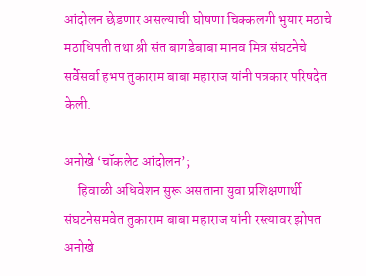आंदोलन छेडणार असल्याची घोषणा चिक्कलगी भुयार मठाचे मठाधिपती तथा श्री संत बागडेबाबा मानव मित्र संघटनेचे सर्वेसर्वा हभप तुकाराम बाबा महाराज यांनी पत्रकार परिषदेत केली.

अनोखे ‘चॉकलेट आंदोलन’;
     हिवाळी अधिवेशन सुरू असताना युवा प्रशिक्षणार्थी संघटनेसमवेत तुकाराम बाबा महाराज यांनी रस्त्यावर झोपत अनोखे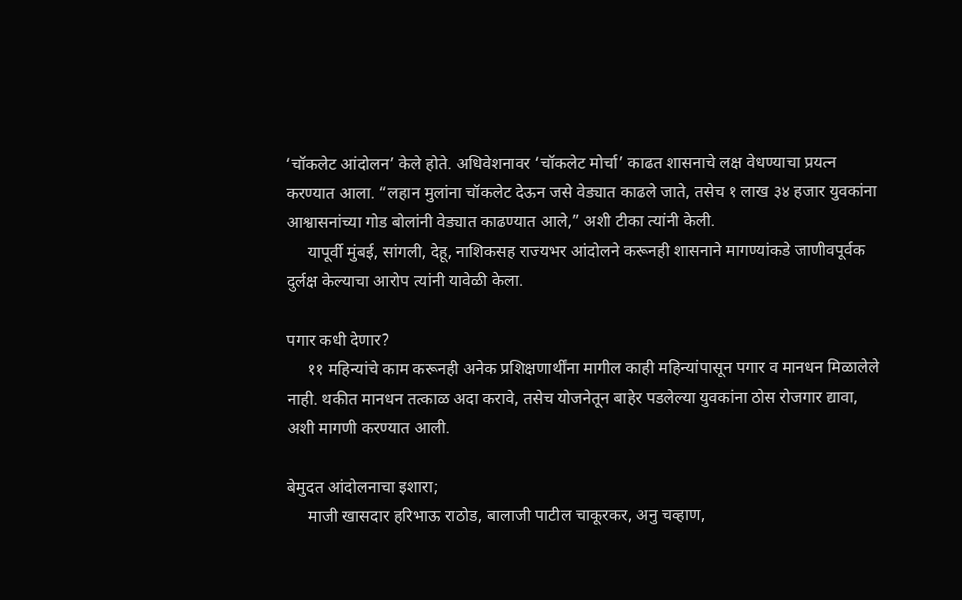‘चॉकलेट आंदोलन’ केले होते. अधिवेशनावर ‘चॉकलेट मोर्चा’ काढत शासनाचे लक्ष वेधण्याचा प्रयत्न करण्यात आला. “लहान मुलांना चॉकलेट देऊन जसे वेड्यात काढले जाते, तसेच १ लाख ३४ हजार युवकांना आश्वासनांच्या गोड बोलांनी वेड्यात काढण्यात आले,” अशी टीका त्यांनी केली.
     यापूर्वी मुंबई, सांगली, देहू, नाशिकसह राज्यभर आंदोलने करूनही शासनाने मागण्यांकडे जाणीवपूर्वक दुर्लक्ष केल्याचा आरोप त्यांनी यावेळी केला.

पगार कधी देणार?
     ११ महिन्यांचे काम करूनही अनेक प्रशिक्षणार्थींना मागील काही महिन्यांपासून पगार व मानधन मिळालेले नाही. थकीत मानधन तत्काळ अदा करावे, तसेच योजनेतून बाहेर पडलेल्या युवकांना ठोस रोजगार द्यावा, अशी मागणी करण्यात आली.

बेमुदत आंदोलनाचा इशारा;
     माजी खासदार हरिभाऊ राठोड, बालाजी पाटील चाकूरकर, अनु चव्हाण,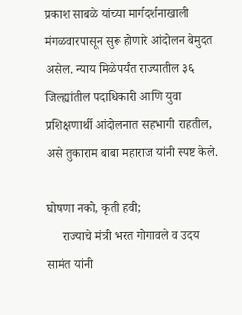प्रकाश साबळे यांच्या मार्गदर्शनाखाली मंगळवारपासून सुरू होणारे आंदोलन बेमुदत असेल. न्याय मिळेपर्यंत राज्यातील ३६ जिल्ह्यांतील पदाधिकारी आणि युवा प्रशिक्षणार्थी आंदोलनात सहभागी राहतील, असे तुकाराम बाबा महाराज यांनी स्पष्ट केले.

घोषणा नको, कृती हवी;
     राज्याचे मंत्री भरत गोगावले व उदय सामंत यांनी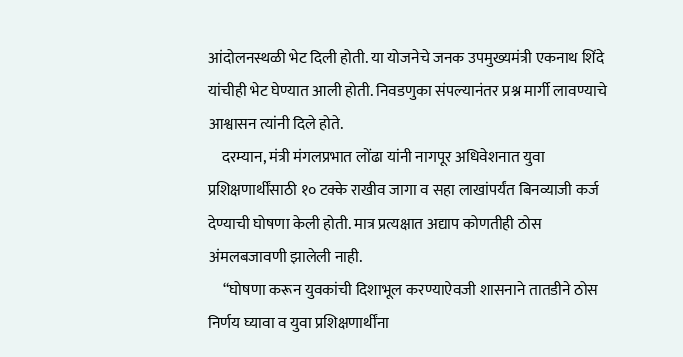आंदोलनस्थळी भेट दिली होती. या योजनेचे जनक उपमुख्यमंत्री एकनाथ शिंदे यांचीही भेट घेण्यात आली होती. निवडणुका संपल्यानंतर प्रश्न मार्गी लावण्याचे आश्वासन त्यांनी दिले होते.
    दरम्यान, मंत्री मंगलप्रभात लोंढा यांनी नागपूर अधिवेशनात युवा प्रशिक्षणार्थींसाठी १० टक्के राखीव जागा व सहा लाखांपर्यंत बिनव्याजी कर्ज देण्याची घोषणा केली होती. मात्र प्रत्यक्षात अद्याप कोणतीही ठोस अंमलबजावणी झालेली नाही.
     “घोषणा करून युवकांची दिशाभूल करण्याऐवजी शासनाने तातडीने ठोस निर्णय घ्यावा व युवा प्रशिक्षणार्थींना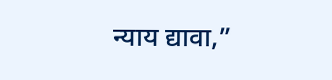न्याय द्यावा,”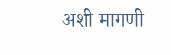अशी मागणी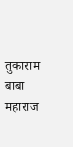तुकाराम बाबा महाराज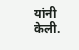यांनी केली.